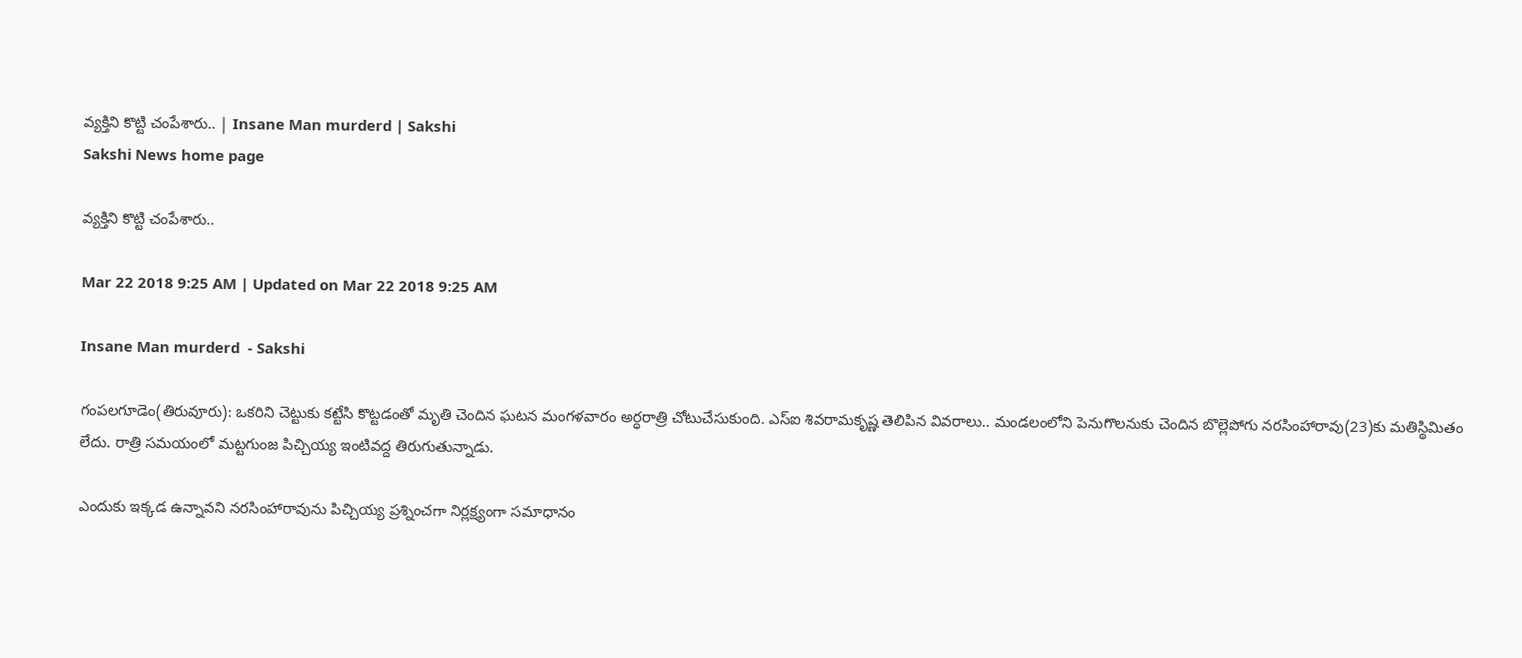వ్యక్తిని కొట్టి చంపేశారు.. | Insane Man murderd | Sakshi
Sakshi News home page

వ్యక్తిని కొట్టి చంపేశారు..

Mar 22 2018 9:25 AM | Updated on Mar 22 2018 9:25 AM

Insane Man murderd  - Sakshi

గంపలగూడెం(తిరువూరు): ఒకరిని చెట్టుకు కట్టేసి కొట్టడంతో మృతి చెందిన ఘటన మంగళవారం అర్ధరాత్రి చోటుచేసుకుంది. ఎస్‌ఐ శివరామకృష్ణ తెలిపిన వివరాలు.. మండలంలోని పెనుగొలనుకు చెందిన బొల్లెపోగు నరసింహారావు(23)కు మతిస్థిమితం లేదు. రాత్రి సమయంలో మట్టగుంజ పిచ్చియ్య ఇంటివద్ద తిరుగుతున్నాడు.

ఎందుకు ఇక్కడ ఉన్నావని నరసింహారావును పిచ్చియ్య ప్రశ్నించగా నిర్లక్ష్యంగా సమాధానం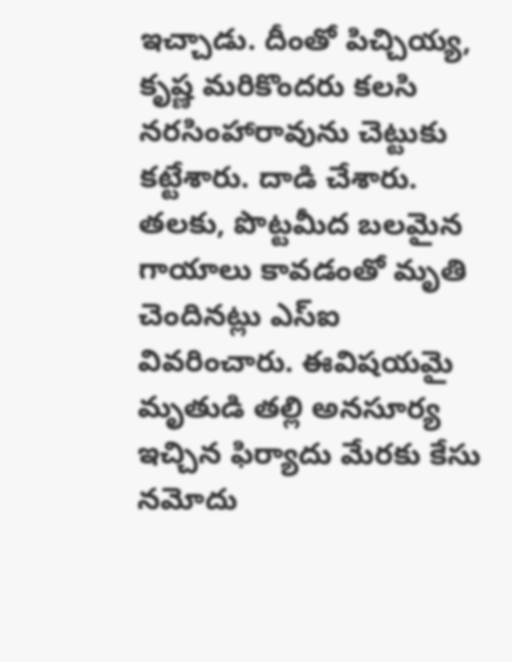ఇచ్చాడు. దీంతో పిచ్చియ్య, కృష్ణ మరికొందరు కలసి నరసింహారావును చెట్టుకు కట్టేశారు. దాడి చేశారు. తలకు, పొట్టమీద బలమైన గాయాలు కావడంతో మృతి చెందినట్లు ఎస్‌ఐ వివరించారు. ఈవిషయమై  మృతుడి తల్లి అనసూర్య ఇచ్చిన ఫిర్యాదు మేరకు కేసు నమోదు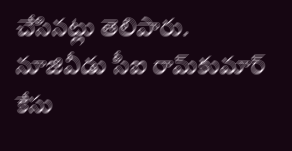చేసినట్లు తెలిపారు. నూజివీడు సీఐ రామ్‌కుమార్‌ కేసు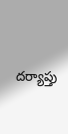దర్యాప్తు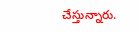చేస్తున్నారు.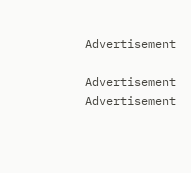Advertisement

Advertisement
Advertisement